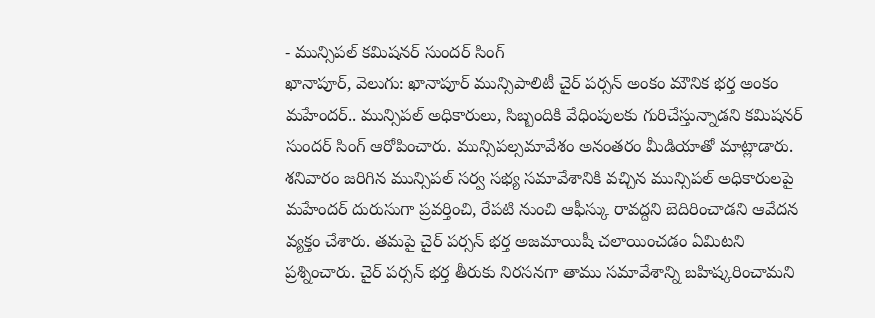- మున్సిపల్ కమిషనర్ సుందర్ సింగ్
ఖానాపూర్, వెలుగు: ఖానాపూర్ మున్సిపాలిటీ చైర్ పర్సన్ అంకం మౌనిక భర్త అంకం మహేందర్.. మున్సిపల్ అధికారులు, సిబ్బందికి వేధింపులకు గురిచేస్తున్నాడని కమిషనర్ సుందర్ సింగ్ ఆరోపించారు. మున్సిపల్సమావేశం అనంతరం మీడియాతో మాట్లాడారు. శనివారం జరిగిన మున్సిపల్ సర్వ సభ్య సమావేశానికి వచ్చిన మున్సిపల్ అధికారులపై మహేందర్ దురుసుగా ప్రవర్తించి, రేపటి నుంచి ఆఫీస్కు రావద్దని బెదిరించాడని ఆవేదన వ్యక్తం చేశారు. తమపై చైర్ పర్సన్ భర్త అజమాయిషీ చలాయించడం ఏమిటని ప్రశ్నించారు. చైర్ పర్సన్ భర్త తీరుకు నిరసనగా తాము సమావేశాన్ని బహిష్కరించామని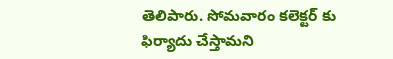తెలిపారు. సోమవారం కలెక్టర్ కు ఫిర్యాదు చేస్తామని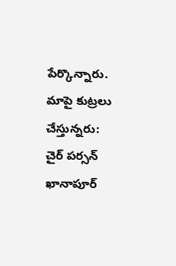పేర్కొన్నారు.
మాపై కుట్రలు చేస్తున్నరు: చైర్ పర్సన్
ఖానాపూర్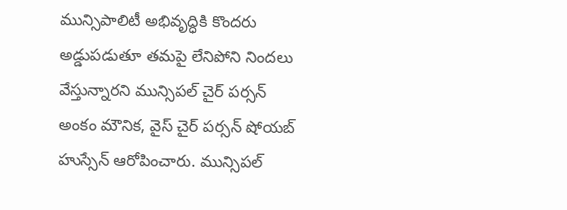మున్సిపాలిటీ అభివృద్ధికి కొందరు అడ్డుపడుతూ తమపై లేనిపోని నిందలు వేస్తున్నారని మున్సిపల్ చైర్ పర్సన్ అంకం మౌనిక, వైస్ చైర్ పర్సన్ షోయబ్ హుస్సేన్ ఆరోపించారు. మున్సిపల్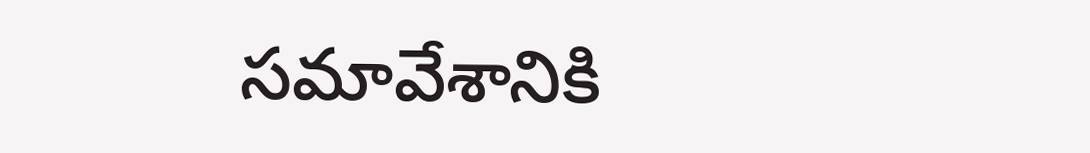సమావేశానికి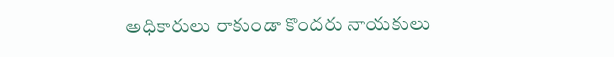అధికారులు రాకుండా కొందరు నాయకులు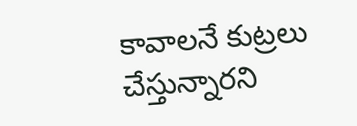కావాలనే కుట్రలు చేస్తున్నారని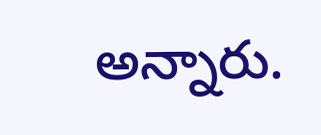అన్నారు.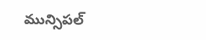మున్సిపల్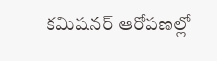కమిషనర్ ఆరోపణల్లో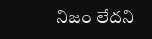నిజం లేదని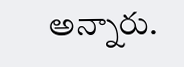అన్నారు.